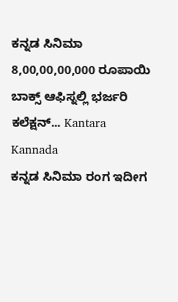ಕನ್ನಡ ಸಿನಿಮಾ 8,00,00,00,000 ರೂಪಾಯಿ ಬಾಕ್ಸ್ ಆಫಿಸ್ನಲ್ಲಿ ಭರ್ಜರಿ ಕಲೆಕ್ಷನ್... Kantara Kannada
ಕನ್ನಡ ಸಿನಿಮಾ ರಂಗ ಇದೀಗ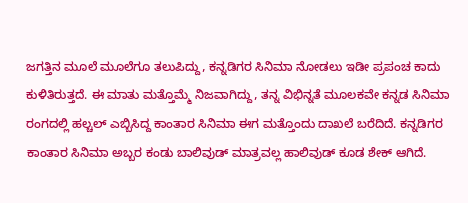ಜಗತ್ತಿನ ಮೂಲೆ ಮೂಲೆಗೂ ತಲುಪಿದ್ದು, ಕನ್ನಡಿಗರ ಸಿನಿಮಾ ನೋಡಲು ಇಡೀ ಪ್ರಪಂಚ ಕಾದು ಕುಳಿತಿರುತ್ತದೆ. ಈ ಮಾತು ಮತ್ತೊಮ್ಮೆ ನಿಜವಾಗಿದ್ದು, ತನ್ನ ವಿಭಿನ್ನತೆ ಮೂಲಕವೇ ಕನ್ನಡ ಸಿನಿಮಾ ರಂಗದಲ್ಲಿ ಹಲ್ಚಲ್ ಎಬ್ಬಿಸಿದ್ದ ಕಾಂತಾರ ಸಿನಿಮಾ ಈಗ ಮತ್ತೊಂದು ದಾಖಲೆ ಬರೆದಿದೆ. ಕನ್ನಡಿಗರ ಕಾಂತಾರ ಸಿನಿಮಾ ಅಬ್ಬರ ಕಂಡು ಬಾಲಿವುಡ್ ಮಾತ್ರವಲ್ಲ ಹಾಲಿವುಡ್ ಕೂಡ ಶೇಕ್ ಆಗಿದೆ.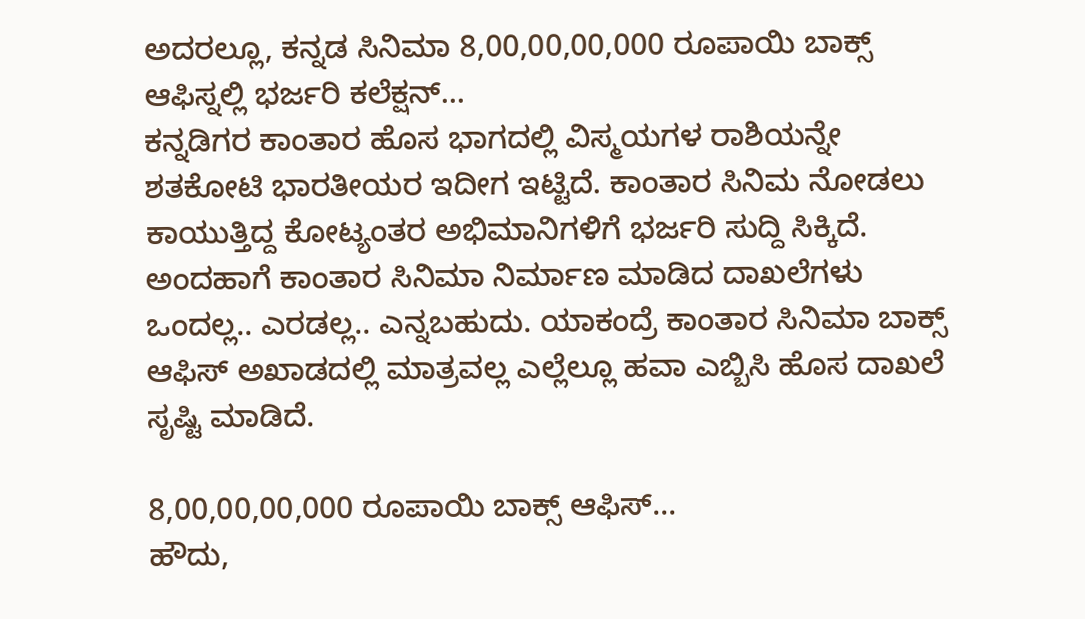ಅದರಲ್ಲೂ, ಕನ್ನಡ ಸಿನಿಮಾ 8,00,00,00,000 ರೂಪಾಯಿ ಬಾಕ್ಸ್ ಆಫಿಸ್ನಲ್ಲಿ ಭರ್ಜರಿ ಕಲೆಕ್ಷನ್...
ಕನ್ನಡಿಗರ ಕಾಂತಾರ ಹೊಸ ಭಾಗದಲ್ಲಿ ವಿಸ್ಮಯಗಳ ರಾಶಿಯನ್ನೇ ಶತಕೋಟಿ ಭಾರತೀಯರ ಇದೀಗ ಇಟ್ಟಿದೆ. ಕಾಂತಾರ ಸಿನಿಮ ನೋಡಲು ಕಾಯುತ್ತಿದ್ದ ಕೋಟ್ಯಂತರ ಅಭಿಮಾನಿಗಳಿಗೆ ಭರ್ಜರಿ ಸುದ್ದಿ ಸಿಕ್ಕಿದೆ. ಅಂದಹಾಗೆ ಕಾಂತಾರ ಸಿನಿಮಾ ನಿರ್ಮಾಣ ಮಾಡಿದ ದಾಖಲೆಗಳು ಒಂದಲ್ಲ.. ಎರಡಲ್ಲ.. ಎನ್ನಬಹುದು. ಯಾಕಂದ್ರೆ ಕಾಂತಾರ ಸಿನಿಮಾ ಬಾಕ್ಸ್ ಆಫಿಸ್ ಅಖಾಡದಲ್ಲಿ ಮಾತ್ರವಲ್ಲ ಎಲ್ಲೆಲ್ಲೂ ಹವಾ ಎಬ್ಬಿಸಿ ಹೊಸ ದಾಖಲೆ ಸೃಷ್ಟಿ ಮಾಡಿದೆ.

8,00,00,00,000 ರೂಪಾಯಿ ಬಾಕ್ಸ್ ಆಫಿಸ್...
ಹೌದು,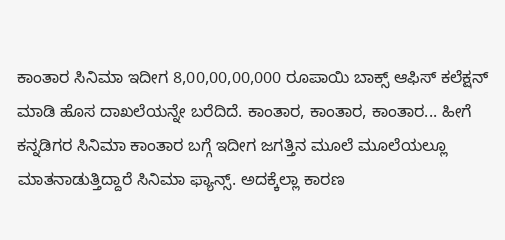ಕಾಂತಾರ ಸಿನಿಮಾ ಇದೀಗ 8,00,00,00,000 ರೂಪಾಯಿ ಬಾಕ್ಸ್ ಆಫಿಸ್ ಕಲೆಕ್ಷನ್ ಮಾಡಿ ಹೊಸ ದಾಖಲೆಯನ್ನೇ ಬರೆದಿದೆ. ಕಾಂತಾರ, ಕಾಂತಾರ, ಕಾಂತಾರ... ಹೀಗೆ ಕನ್ನಡಿಗರ ಸಿನಿಮಾ ಕಾಂತಾರ ಬಗ್ಗೆ ಇದೀಗ ಜಗತ್ತಿನ ಮೂಲೆ ಮೂಲೆಯಲ್ಲೂ ಮಾತನಾಡುತ್ತಿದ್ದಾರೆ ಸಿನಿಮಾ ಫ್ಯಾನ್ಸ್. ಅದಕ್ಕೆಲ್ಲಾ ಕಾರಣ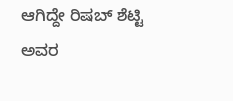ಆಗಿದ್ದೇ ರಿಷಬ್ ಶೆಟ್ಟಿ ಅವರ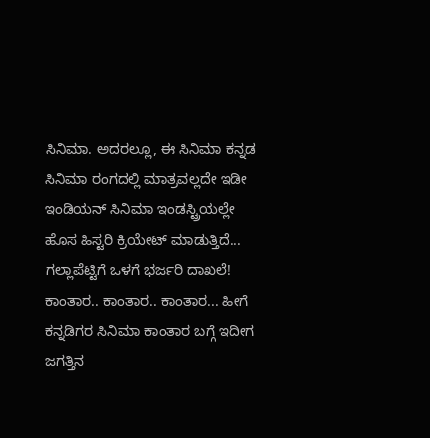ಸಿನಿಮಾ. ಅದರಲ್ಲೂ, ಈ ಸಿನಿಮಾ ಕನ್ನಡ ಸಿನಿಮಾ ರಂಗದಲ್ಲಿ ಮಾತ್ರವಲ್ಲದೇ ಇಡೀ ಇಂಡಿಯನ್ ಸಿನಿಮಾ ಇಂಡಸ್ಟ್ರಿಯಲ್ಲೇ ಹೊಸ ಹಿಸ್ಟರಿ ಕ್ರಿಯೇಟ್ ಮಾಡುತ್ತಿದೆ...
ಗಲ್ಲಾಪೆಟ್ಟಿಗೆ ಒಳಗೆ ಭರ್ಜರಿ ದಾಖಲೆ!
ಕಾಂತಾರ.. ಕಾಂತಾರ.. ಕಾಂತಾರ... ಹೀಗೆ ಕನ್ನಡಿಗರ ಸಿನಿಮಾ ಕಾಂತಾರ ಬಗ್ಗೆ ಇದೀಗ ಜಗತ್ತಿನ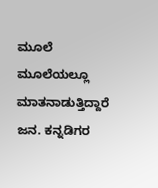ಮೂಲೆ ಮೂಲೆಯಲ್ಲೂ ಮಾತನಾಡುತ್ತಿದ್ದಾರೆ ಜನ. ಕನ್ನಡಿಗರ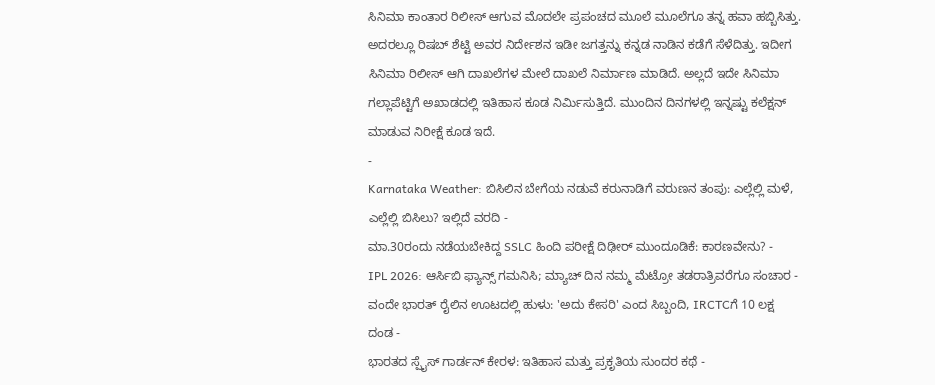ಸಿನಿಮಾ ಕಾಂತಾರ ರಿಲೀಸ್ ಆಗುವ ಮೊದಲೇ ಪ್ರಪಂಚದ ಮೂಲೆ ಮೂಲೆಗೂ ತನ್ನ ಹವಾ ಹಬ್ಬಿಸಿತ್ತು. ಅದರಲ್ಲೂ ರಿಷಬ್ ಶೆಟ್ಟಿ ಅವರ ನಿರ್ದೇಶನ ಇಡೀ ಜಗತ್ತನ್ನು ಕನ್ನಡ ನಾಡಿನ ಕಡೆಗೆ ಸೆಳೆದಿತ್ತು. ಇದೀಗ ಸಿನಿಮಾ ರಿಲೀಸ್ ಆಗಿ ದಾಖಲೆಗಳ ಮೇಲೆ ದಾಖಲೆ ನಿರ್ಮಾಣ ಮಾಡಿದೆ. ಅಲ್ಲದೆ ಇದೇ ಸಿನಿಮಾ ಗಲ್ಲಾಪೆಟ್ಟಿಗೆ ಅಖಾಡದಲ್ಲಿ ಇತಿಹಾಸ ಕೂಡ ನಿರ್ಮಿಸುತ್ತಿದೆ. ಮುಂದಿನ ದಿನಗಳಲ್ಲಿ ಇನ್ನಷ್ಟು ಕಲೆಕ್ಷನ್ ಮಾಡುವ ನಿರೀಕ್ಷೆ ಕೂಡ ಇದೆ.
-
Karnataka Weather: ಬಿಸಿಲಿನ ಬೇಗೆಯ ನಡುವೆ ಕರುನಾಡಿಗೆ ವರುಣನ ತಂಪು: ಎಲ್ಲೆಲ್ಲಿ ಮಳೆ, ಎಲ್ಲೆಲ್ಲಿ ಬಿಸಿಲು? ಇಲ್ಲಿದೆ ವರದಿ -
ಮಾ.30ರಂದು ನಡೆಯಬೇಕಿದ್ದ SSLC ಹಿಂದಿ ಪರೀಕ್ಷೆ ದಿಢೀರ್ ಮುಂದೂಡಿಕೆ: ಕಾರಣವೇನು? -
IPL 2026: ಆರ್ಸಿಬಿ ಫ್ಯಾನ್ಸ್ ಗಮನಿಸಿ; ಮ್ಯಾಚ್ ದಿನ ನಮ್ಮ ಮೆಟ್ರೋ ತಡರಾತ್ರಿವರೆಗೂ ಸಂಚಾರ -
ವಂದೇ ಭಾರತ್ ರೈಲಿನ ಊಟದಲ್ಲಿ ಹುಳು: 'ಅದು ಕೇಸರಿ' ಎಂದ ಸಿಬ್ಬಂದಿ, IRCTCಗೆ 10 ಲಕ್ಷ ದಂಡ -
ಭಾರತದ ಸ್ಪೈಸ್ ಗಾರ್ಡನ್ ಕೇರಳ: ಇತಿಹಾಸ ಮತ್ತು ಪ್ರಕೃತಿಯ ಸುಂದರ ಕಥೆ -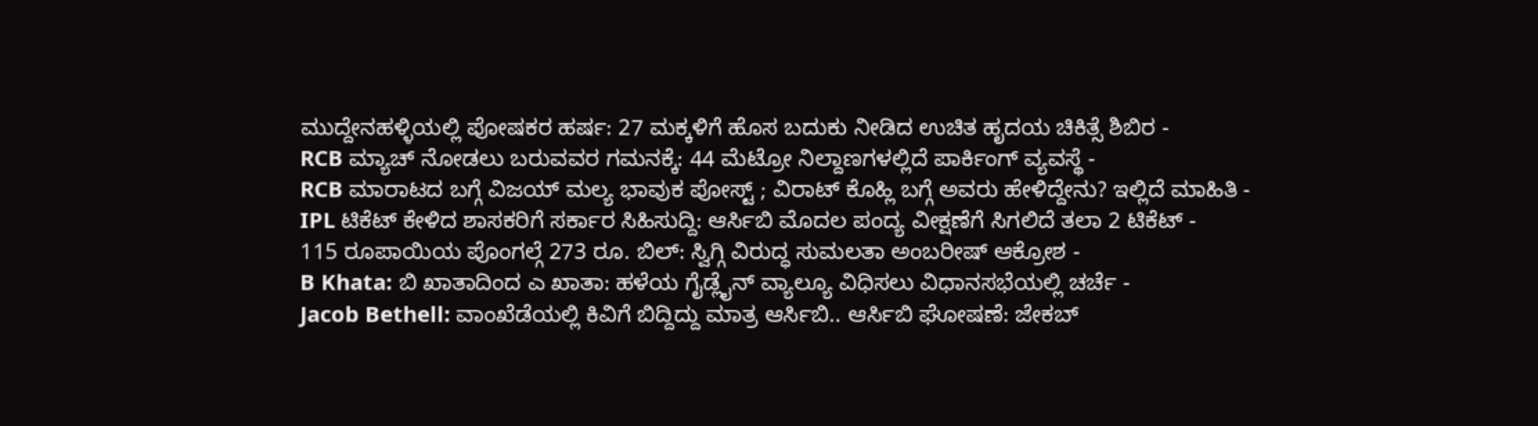ಮುದ್ದೇನಹಳ್ಳಿಯಲ್ಲಿ ಪೋಷಕರ ಹರ್ಷ: 27 ಮಕ್ಕಳಿಗೆ ಹೊಸ ಬದುಕು ನೀಡಿದ ಉಚಿತ ಹೃದಯ ಚಿಕಿತ್ಸೆ ಶಿಬಿರ -
RCB ಮ್ಯಾಚ್ ನೋಡಲು ಬರುವವರ ಗಮನಕ್ಕೆ: 44 ಮೆಟ್ರೋ ನಿಲ್ದಾಣಗಳಲ್ಲಿದೆ ಪಾರ್ಕಿಂಗ್ ವ್ಯವಸ್ಥೆ -
RCB ಮಾರಾಟದ ಬಗ್ಗೆ ವಿಜಯ್ ಮಲ್ಯ ಭಾವುಕ ಪೋಸ್ಟ್ ; ವಿರಾಟ್ ಕೊಹ್ಲಿ ಬಗ್ಗೆ ಅವರು ಹೇಳಿದ್ದೇನು? ಇಲ್ಲಿದೆ ಮಾಹಿತಿ -
IPL ಟಿಕೆಟ್ ಕೇಳಿದ ಶಾಸಕರಿಗೆ ಸರ್ಕಾರ ಸಿಹಿಸುದ್ದಿ: ಆರ್ಸಿಬಿ ಮೊದಲ ಪಂದ್ಯ ವೀಕ್ಷಣೆಗೆ ಸಿಗಲಿದೆ ತಲಾ 2 ಟಿಕೆಟ್ -
115 ರೂಪಾಯಿಯ ಪೊಂಗಲ್ಗೆ 273 ರೂ. ಬಿಲ್: ಸ್ವಿಗ್ಗಿ ವಿರುದ್ಧ ಸುಮಲತಾ ಅಂಬರೀಷ್ ಆಕ್ರೋಶ -
B Khata: ಬಿ ಖಾತಾದಿಂದ ಎ ಖಾತಾ: ಹಳೆಯ ಗೈಡ್ಲೈನ್ ವ್ಯಾಲ್ಯೂ ವಿಧಿಸಲು ವಿಧಾನಸಭೆಯಲ್ಲಿ ಚರ್ಚೆ -
Jacob Bethell: ವಾಂಖೆಡೆಯಲ್ಲಿ ಕಿವಿಗೆ ಬಿದ್ದಿದ್ದು ಮಾತ್ರ ಆರ್ಸಿಬಿ.. ಆರ್ಸಿಬಿ ಘೋಷಣೆ: ಜೇಕಬ್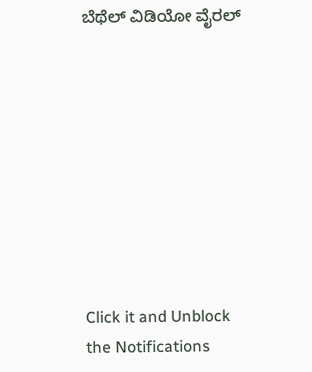ಬೆಥೆಲ್ ವಿಡಿಯೋ ವೈರಲ್









Click it and Unblock the Notifications